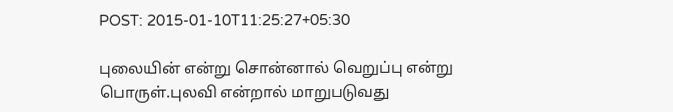POST: 2015-01-10T11:25:27+05:30

புலையின் என்று சொன்னால் வெறுப்பு என்று பொருள்.புலவி என்றால் மாறுபடுவது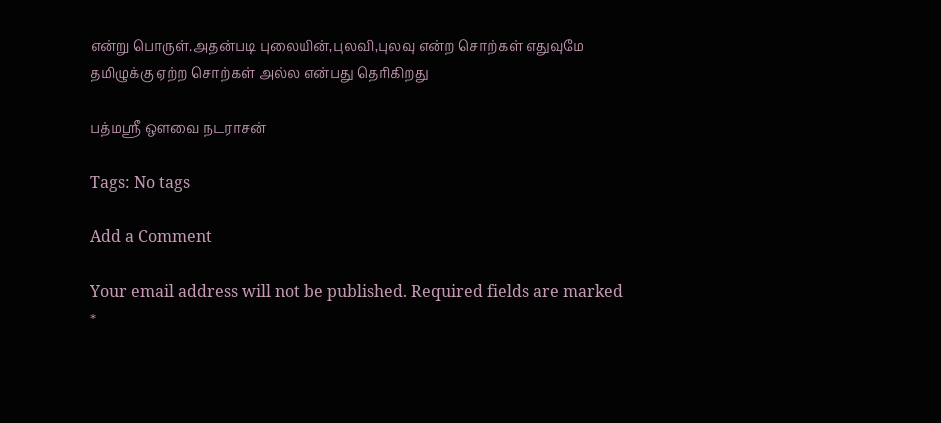என்று பொருள்.அதன்படி புலையின்,புலவி,புலவு என்ற சொற்கள் எதுவுமே தமிழுக்கு ஏற்ற சொற்கள் அல்ல என்பது தெரிகிறது

பத்மஸ்ரீ ஔவை நடராசன்

Tags: No tags

Add a Comment

Your email address will not be published. Required fields are marked *